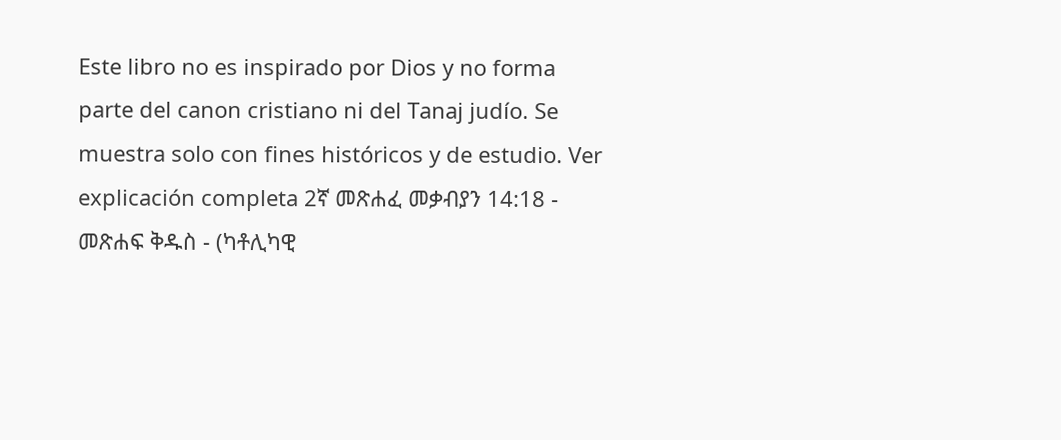Este libro no es inspirado por Dios y no forma parte del canon cristiano ni del Tanaj judío. Se muestra solo con fines históricos y de estudio. Ver explicación completa 2ኛ መጽሐፈ መቃብያን 14:18 - መጽሐፍ ቅዱስ - (ካቶሊካዊ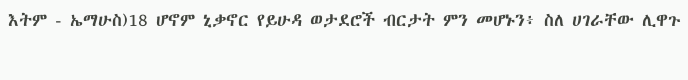እትም - ኤማሁስ)18 ሆኖም ኒቃኖር የይሁዳ ወታደሮች ብርታት ምን መሆኑን፥ ስለ ሀገራቸው ሊዋጉ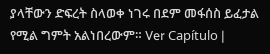ያላቸውን ድፍረት ስላወቀ ነገሩ በደም መፋሰስ ይፈታል የሚል ግምት አልነበረውም። Ver Capítulo |